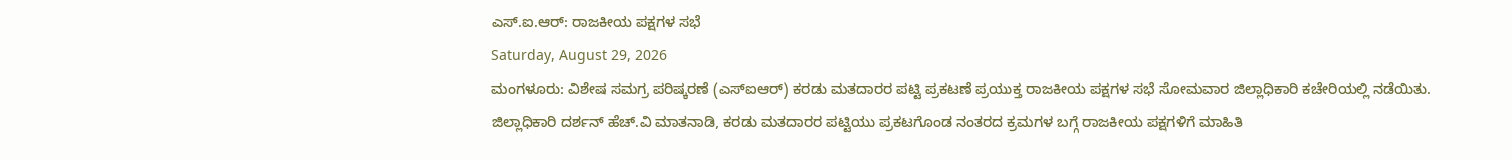ಎಸ್.ಐ.ಆರ್: ರಾಜಕೀಯ ಪಕ್ಷಗಳ ಸಭೆ
Saturday, August 29, 2026
ಮಂಗಳೂರು: ವಿಶೇಷ ಸಮಗ್ರ ಪರಿಷ್ಕರಣೆ (ಎಸ್ಐಆರ್) ಕರಡು ಮತದಾರರ ಪಟ್ಟಿ ಪ್ರಕಟಣೆ ಪ್ರಯುಕ್ತ ರಾಜಕೀಯ ಪಕ್ಷಗಳ ಸಭೆ ಸೋಮವಾರ ಜಿಲ್ಲಾಧಿಕಾರಿ ಕಚೇರಿಯಲ್ಲಿ ನಡೆಯಿತು.
ಜಿಲ್ಲಾಧಿಕಾರಿ ದರ್ಶನ್ ಹೆಚ್.ವಿ ಮಾತನಾಡಿ, ಕರಡು ಮತದಾರರ ಪಟ್ಟಿಯು ಪ್ರಕಟಗೊಂಡ ನಂತರದ ಕ್ರಮಗಳ ಬಗ್ಗೆ ರಾಜಕೀಯ ಪಕ್ಷಗಳಿಗೆ ಮಾಹಿತಿ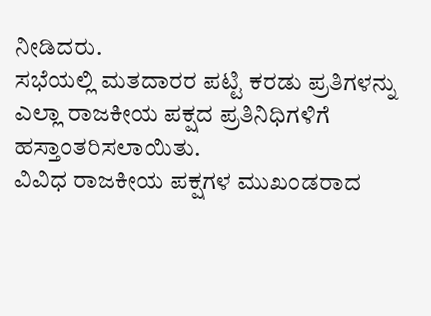ನೀಡಿದರು.
ಸಭೆಯಲ್ಲಿ ಮತದಾರರ ಪಟ್ಟಿ ಕರಡು ಪ್ರತಿಗಳನ್ನು ಎಲ್ಲಾ ರಾಜಕೀಯ ಪಕ್ಷದ ಪ್ರತಿನಿಧಿಗಳಿಗೆ ಹಸ್ತಾಂತರಿಸಲಾಯಿತು.
ವಿವಿಧ ರಾಜಕೀಯ ಪಕ್ಷಗಳ ಮುಖಂಡರಾದ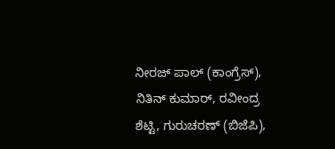ನೀರಜ್ ಪಾಲ್ (ಕಾಂಗ್ರೆಸ್), ನಿತಿನ್ ಕುಮಾರ್, ರವೀಂದ್ರ ಶೆಟ್ಟಿ, ಗುರುಚರಣ್ (ಬಿಜೆಪಿ),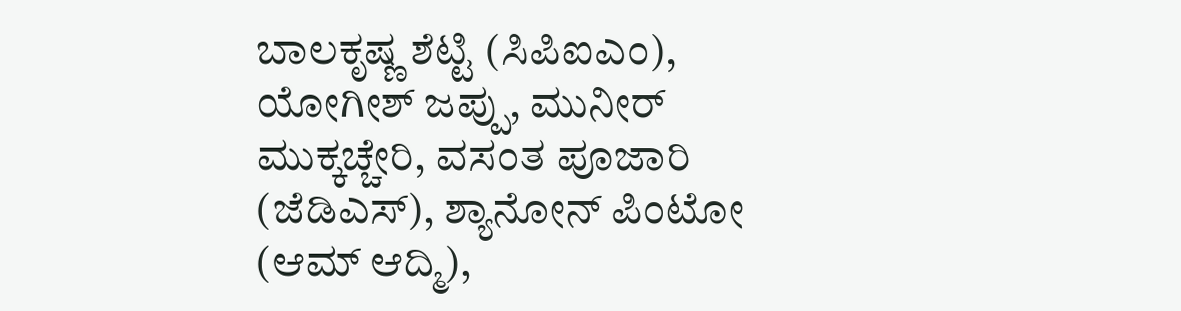ಬಾಲಕೃಷ್ಣ ಶೆಟ್ಟಿ (ಸಿಪಿಐಎಂ), ಯೋಗೀಶ್ ಜಪ್ಪು, ಮುನೀರ್ ಮುಕ್ಕಚ್ಚೇರಿ, ವಸಂತ ಪೂಜಾರಿ (ಜೆಡಿಎಸ್), ಶ್ಯಾನೋನ್ ಪಿಂಟೋ (ಆಮ್ ಆದ್ಮಿ),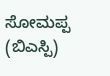ಸೋಮಪ್ಪ (ಬಿಎಸ್ಪಿ)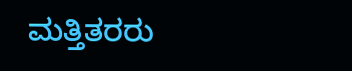ಮತ್ತಿತರರು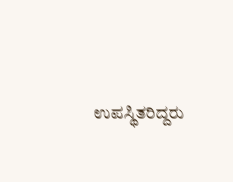ಉಪಸ್ಥಿತರಿದ್ದರು